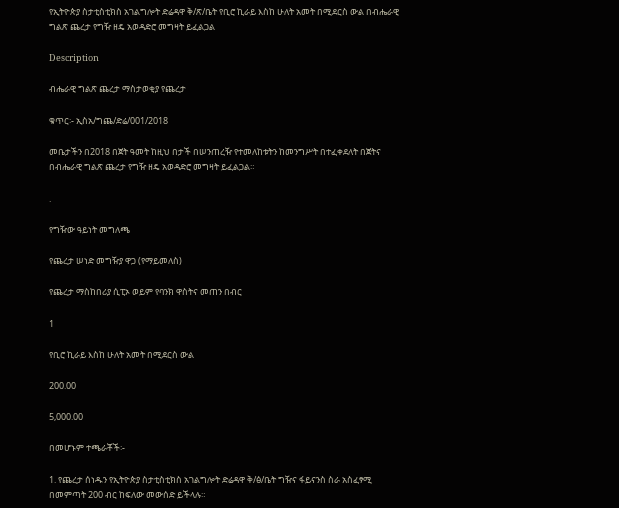የኢትዮጵያ ስታቲስቲክስ አገልግሎት ድሬዳዋ ቅ/ጽ/ቤት የቢሮ ኪራይ እስከ ሁለት አመት በሚደርስ ውል በብሔራዊ ግልጽ ጨረታ የግዥ ዘዴ አወዳድሮ መግዛት ይፈልጋል

Description

ብሔራዊ ግልጽ ጨረታ ማስታወቂያ የጨረታ

ቁጥር፡- ኢስአ/ግጨ/ድሬ/001/2018

መቤታችን በ2018 በጀት ዓመት ከዚህ በታች በሠንጠረዥ የተመለከቱትን ከመንግሥት በተፈቀደለት በጀትና በብሔራዊ ግልጽ ጨረታ የግዥ ዘዴ አወዳድሮ መግዛት ይፈልጋል።

.

የግዥው ዓይነት መግለጫ

የጨረታ ሠነድ መግዥያ ዋጋ (የማይመለስ)

የጨረታ ማስከበሪያ ሲፒኦ ወይም የባንክ ዋስትና መጠን በብር

1

የቢሮ ኪራይ እስከ ሁለት አመት በሚደርስ ውል

200.00

5,000.00

በመሆኑም ተጫራቾች፡-

1. የጨረታ ሰነዱን የኢትዮጵያ ስታቲስቲክስ አገልግሎት ድሬዳዋ ቅ/ፅ/ቤት ግዥና ፋይናንስ ስራ አስፈፃሚ በመምጣት 200 ብር ከፍለው መውሰድ ይችላሉ።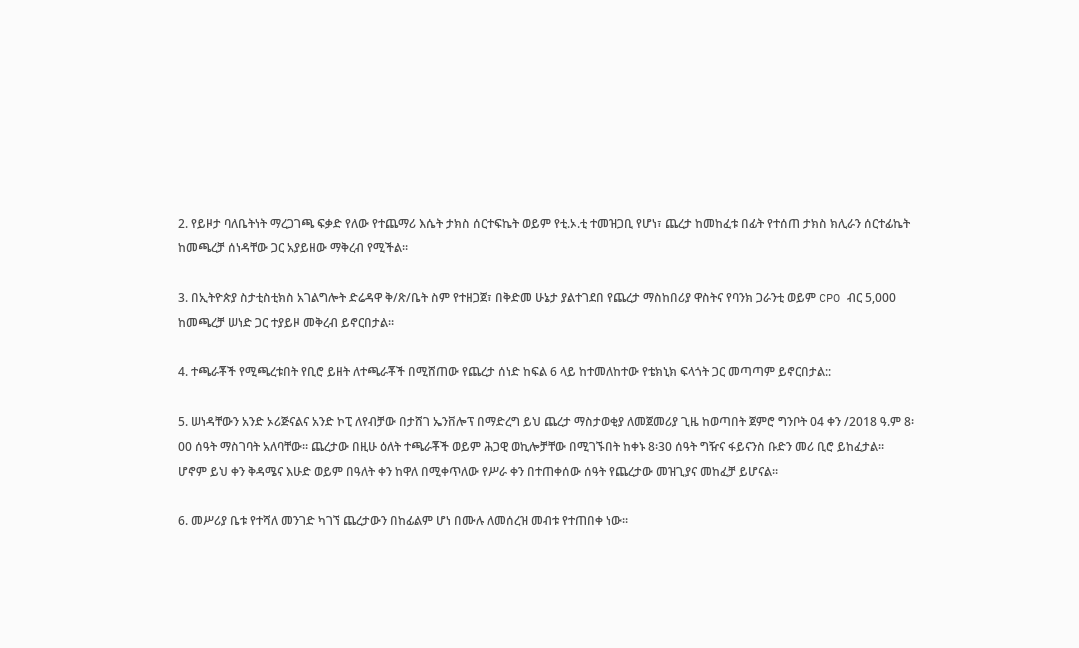2. የይዞታ ባለቤትነት ማረጋገጫ ፍቃድ የለው የተጨማሪ እሴት ታክስ ሰርተፍኬት ወይም የቲ.ኦ.ቲ ተመዝጋቢ የሆነ፣ ጨረታ ከመከፈቱ በፊት የተሰጠ ታክስ ክሊራን ሰርተፊኬት ከመጫረቻ ሰነዳቸው ጋር አያይዘው ማቅረብ የሚችል።

3. በኢትዮጵያ ስታቲስቲክስ አገልግሎት ድሬዳዋ ቅ/ጽ/ቤት ስም የተዘጋጀ፣ በቅድመ ሁኔታ ያልተገደበ የጨረታ ማስከበሪያ ዋስትና የባንክ ጋራንቲ ወይም CPO ብር 5,000 ከመጫረቻ ሠነድ ጋር ተያይዞ መቅረብ ይኖርበታል።

4. ተጫራቾች የሚጫረቱበት የቢሮ ይዘት ለተጫራቾች በሚሸጠው የጨረታ ሰነድ ከፍል 6 ላይ ከተመለከተው የቴክኒክ ፍላጎት ጋር መጣጣም ይኖርበታል::

5. ሠነዳቸውን አንድ ኦሪጅናልና አንድ ኮፒ ለየብቻው በታሸገ ኤንቨሎፕ በማድረግ ይህ ጨረታ ማስታወቂያ ለመጀመሪያ ጊዜ ከወጣበት ጀምሮ ግንቦት 04 ቀን /2018 ዓ.ም 8፡00 ሰዓት ማስገባት አለባቸው። ጨረታው በዚሁ ዕለት ተጫራቾች ወይም ሕጋዊ ወኪሎቻቸው በሚገኙበት ከቀኑ 8፡30 ሰዓት ግዥና ፋይናንስ ቡድን መሪ ቢሮ ይከፈታል። ሆኖም ይህ ቀን ቅዳሜና እሁድ ወይም በዓለት ቀን ከዋለ በሚቀጥለው የሥራ ቀን በተጠቀሰው ሰዓት የጨረታው መዝጊያና መከፈቻ ይሆናል።

6. መሥሪያ ቤቱ የተሻለ መንገድ ካገኘ ጨረታውን በከፊልም ሆነ በሙሉ ለመሰረዝ መብቱ የተጠበቀ ነው።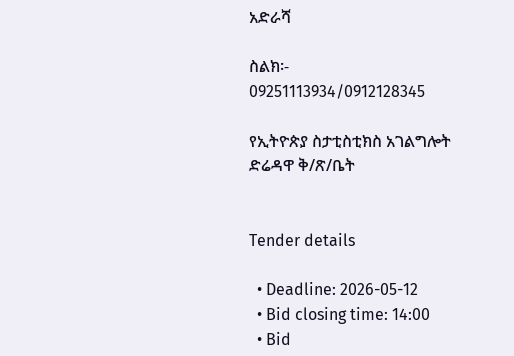አድራሻ

ስልክ፡- 09251113934/0912128345

የኢትዮጵያ ስታቲስቲክስ አገልግሎት ድሬዳዋ ቅ/ጽ/ቤት


Tender details

  • Deadline: 2026-05-12
  • Bid closing time: 14:00
  • Bid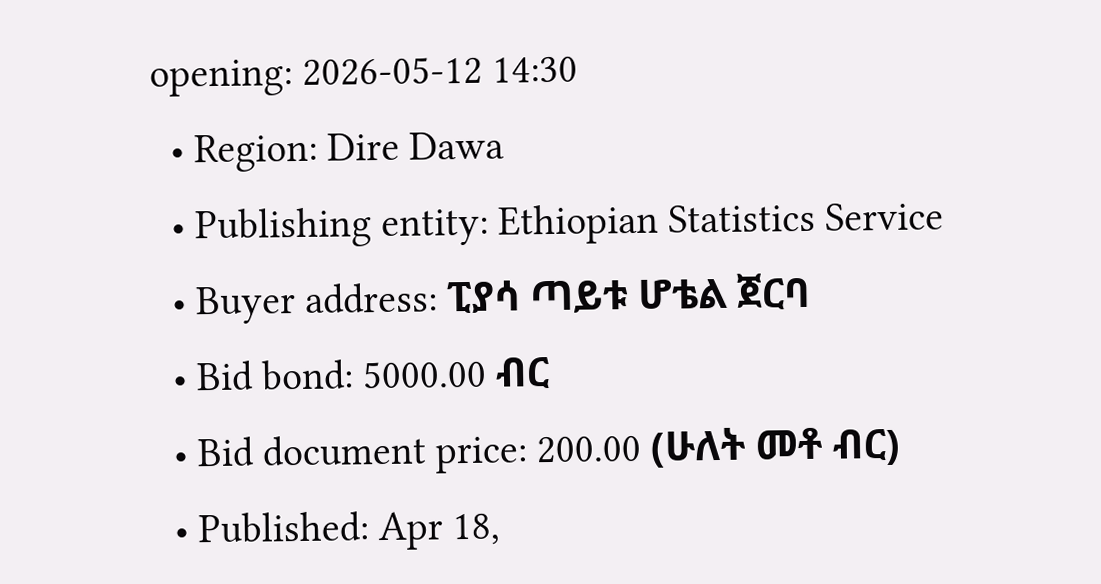opening: 2026-05-12 14:30
  • Region: Dire Dawa
  • Publishing entity: Ethiopian Statistics Service
  • Buyer address: ፒያሳ ጣይቱ ሆቴል ጀርባ
  • Bid bond: 5000.00 ብር
  • Bid document price: 200.00 (ሁለት መቶ ብር)
  • Published: Apr 18,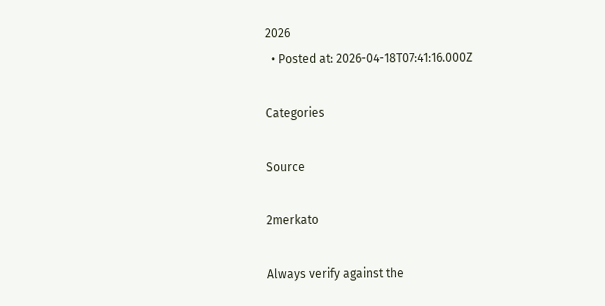2026
  • Posted at: 2026-04-18T07:41:16.000Z

Categories

Source

2merkato

Always verify against the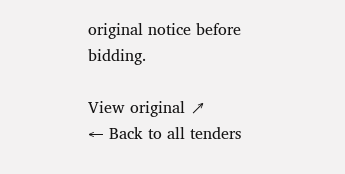original notice before bidding.

View original ↗
← Back to all tenders